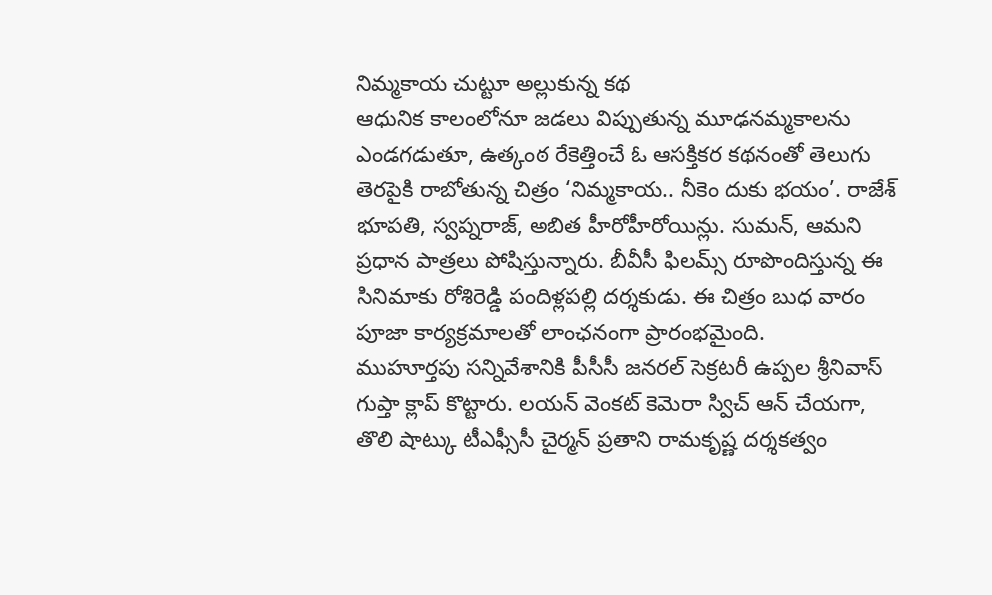నిమ్మకాయ చుట్టూ అల్లుకున్న కథ
ఆధునిక కాలంలోనూ జడలు విప్పుతున్న మూఢనమ్మకాలను ఎండగడుతూ, ఉత్కంఠ రేకెత్తించే ఓ ఆసక్తికర కథనంతో తెలుగు తెరపైకి రాబోతున్న చిత్రం ‘నిమ్మకాయ.. నీకెం దుకు భయం’. రాజేశ్ భూపతి, స్వప్నరాజ్, అబిత హీరోహీరోయిన్లు. సుమన్, ఆమని ప్రధాన పాత్రలు పోషిస్తున్నారు. బీవీసీ ఫిలమ్స్ రూపొందిస్తున్న ఈ సినిమాకు రోశిరెడ్డి పందిళ్లపల్లి దర్శకుడు. ఈ చిత్రం బుధ వారం పూజా కార్యక్రమాలతో లాంఛనంగా ప్రారంభమైంది.
ముహూర్తపు సన్నివేశానికి పీసీసీ జనరల్ సెక్రటరీ ఉప్పల శ్రీనివాస్ గుప్తా క్లాప్ కొట్టారు. లయన్ వెంకట్ కెమెరా స్విచ్ ఆన్ చేయగా, తొలి షాట్కు టీఎఫ్సీసీ చైర్మన్ ప్రతాని రామకృష్ణ దర్శకత్వం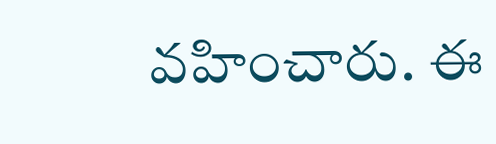వహించారు. ఈ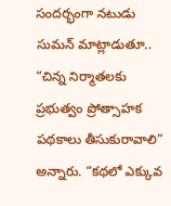సందర్భంగా నటుడు సుమన్ మాట్లాడుతూ.. “చిన్న నిర్మాతలకు ప్రభుత్వం ప్రోత్సాహక పథకాలు తీసుకురావాలి” అన్నారు. “కథలో ఎక్కువ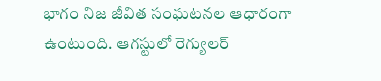భాగం నిజ జీవిత సంఘటనల ఆధారంగా ఉంటుంది. ఆగస్టులో రెగ్యులర్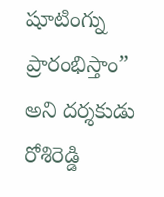షూటింగ్ను ప్రారంభిస్తాం” అని దర్శకుడు రోశిరెడ్డి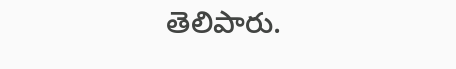తెలిపారు.